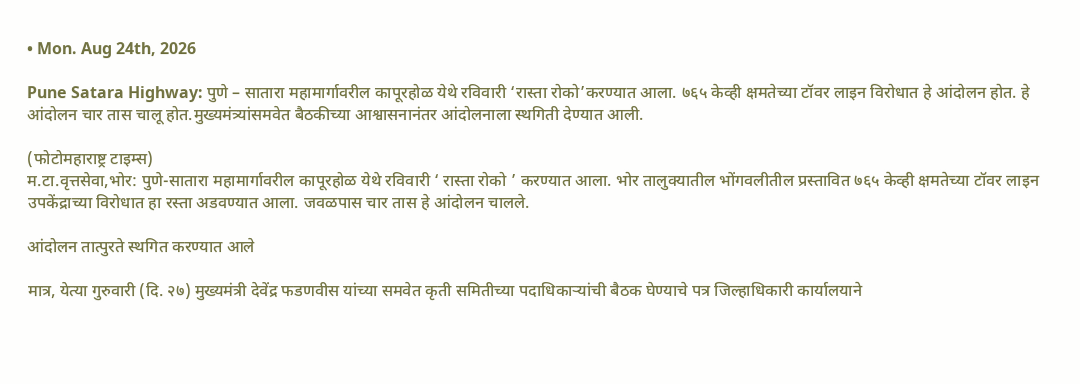• Mon. Aug 24th, 2026

Pune Satara Highway: पुणे – सातारा महामार्गावरील कापूरहोळ येथे रविवारी ‘रास्ता रोको’करण्यात आला. ७६५ केव्ही क्षमतेच्या टॉवर लाइन विरोधात हे आंदोलन होत. हे आंदोलन चार तास चालू होत.मुख्यमंत्र्यांसमवेत बैठकीच्या आश्वासनानंतर आंदोलनाला स्थगिती देण्यात आली.

(फोटोमहाराष्ट्र टाइम्स)
म.टा.वृत्तसेवा,भोर: पुणे-सातारा महामार्गावरील कापूरहोळ येथे रविवारी ‘ रास्ता रोको ’ करण्यात आला. भोर तालुक्यातील भोंगवलीतील प्रस्तावित ७६५ केव्ही क्षमतेच्या टॉवर लाइन उपकेंद्राच्या विरोधात हा रस्ता अडवण्यात आला. जवळपास चार तास हे आंदोलन चालले.

आंदोलन तात्पुरते स्थगित करण्यात आले

मात्र, येत्या गुरुवारी (दि. २७) मुख्यमंत्री देवेंद्र फडणवीस यांच्या समवेत कृती समितीच्या पदाधिकाऱ्यांची बैठक घेण्याचे पत्र जिल्हाधिकारी कार्यालयाने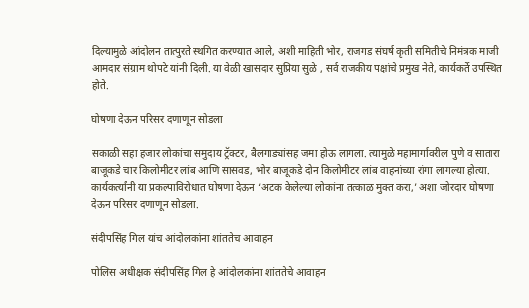दिल्यामुळे आंदोलन तात्पुरते स्थगित करण्यात आले, अशी माहिती भोर, राजगड संघर्ष कृती समितीचे निमंत्रक माजी आमदार संग्राम थोपटे यांनी दिली. या वेळी खासदार सुप्रिया सुळे , सर्व राजकीय पक्षांचे प्रमुख नेते, कार्यकर्ते उपस्थित होते.

घोषणा देऊन परिसर दणाणून सोडला

सकाळी सहा हजार लोकांचा समुदाय ट्रॅक्टर, बैलगाड्यांसह जमा होऊ लागला. त्यामुळे महामार्गावरील पुणे व सातारा बाजूकडे चार किलोमीटर लांब आणि सासवड, भोर बाजूकडे दोन किलोमीटर लांब वाहनांच्या रांगा लागल्या होत्या. कार्यकर्त्यांनी या प्रकल्पाविरोधात घोषणा देऊन ‘अटक केलेल्या लोकांना तत्काळ मुक्त करा,’ अशा जोरदार घोषणा देऊन परिसर दणाणून सोडला.

संदीपसिंह गिल यांच आंदोलकांना शांततेच आवाहन

पोलिस अधीक्षक संदीपसिंह गिल हे आंदोलकांना शांततेचे आवाहन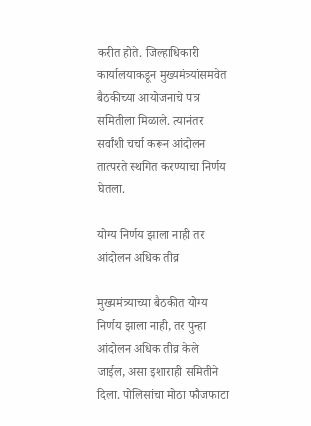करीत होते. जिल्हाधिकारी कार्यालयाकडून मुख्यमंत्र्यांसमवेत बैठकीच्या आयोजनाचे पत्र समितीला मिळाले. त्यानंतर सर्वांशी चर्चा करून आंदोलन तात्परते स्थगित करण्याचा निर्णय घेतला.

योग्य निर्णय झाला नाही तर आंदोलन अधिक तीव्र

मुख्यमंत्र्याच्या बैठकीत योग्य निर्णय झाला नाही, तर पुन्हा आंदोलन अधिक तीव्र केले जाईल, असा इशाराही समितीने दिला. पोलिसांचा मोठा फौजफाटा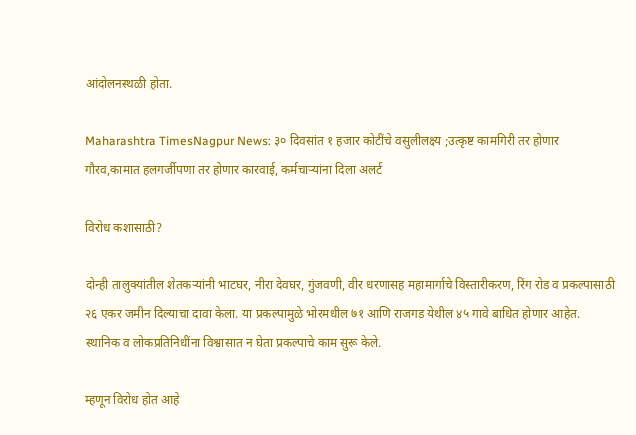आंदोलनस्थळी होता.

Maharashtra TimesNagpur News: ३० दिवसांत १ हजार कोटींचे वसुलीलक्ष्य ;उत्कृष्ट कामगिरी तर होणार गौरव,कामात हलगर्जीपणा तर होणार कारवाई, कर्मचाऱ्यांना दिला अलर्ट

विरोध कशासाठी?

दोन्ही तालुक्यांतील शेतकऱ्यांनी भाटघर, नीरा देवघर, गुंजवणी, वीर धरणासह महामार्गाचे विस्तारीकरण, रिंग रोड व प्रकल्पासाठी २६ एकर जमीन दिल्याचा दावा केला. या प्रकल्पामुळे भोरमधील ७१ आणि राजगड येथील ४५ गावे बाधित होणार आहेत. स्थानिक व लोकप्रतिनिधींना विश्वासात न घेता प्रकल्पाचे काम सुरू केले.

म्हणून विरोध होत आहे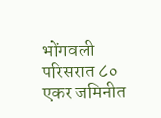भोंगवली परिसरात ८० एकर जमिनीत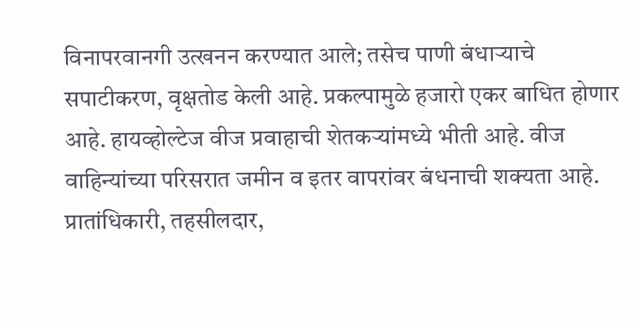विनापरवानगी उत्खनन करण्यात आले; तसेच पाणी बंधाऱ्याचे सपाटीकरण, वृक्षतोड केली आहे. प्रकल्पामुळे हजारो एकर बाधित होणार आहे. हायव्होल्टेज वीज प्रवाहाची शेतकऱ्यांमध्ये भीती आहे. वीज वाहिन्यांच्या परिसरात जमीन व इतर वापरांवर बंधनाची शक्यता आहे. प्रातांधिकारी, तहसीलदार,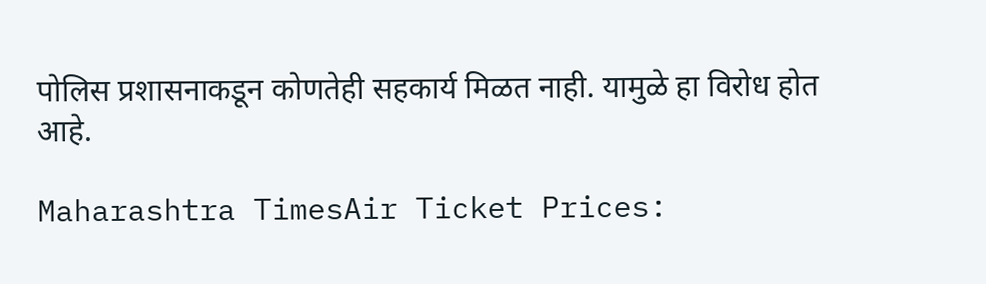पोलिस प्रशासनाकडून कोणतेही सहकार्य मिळत नाही. यामुळे हा विरोध होत आहे.

Maharashtra TimesAir Ticket Prices: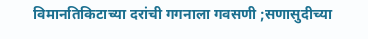विमानतिकिटाच्या दरांची गगनाला गवसणी ;सणासुदीच्या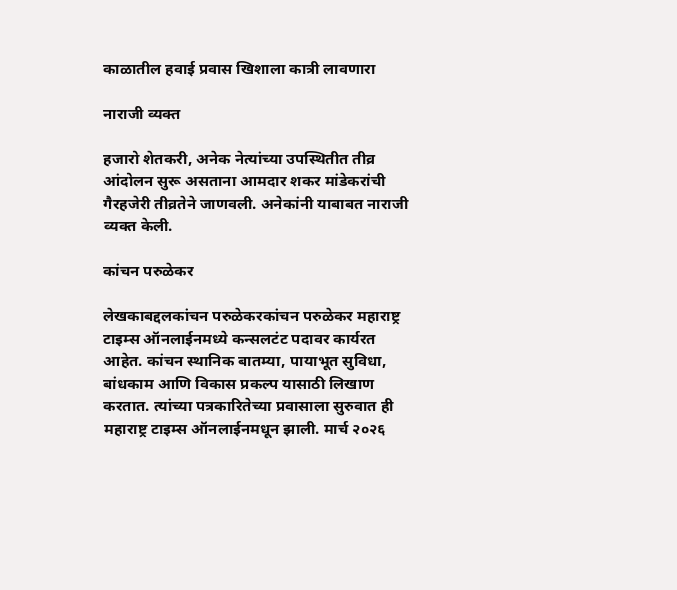काळातील हवाई प्रवास खिशाला कात्री लावणारा

नाराजी व्यक्त

हजारो शेतकरी, अनेक नेत्यांच्या उपस्थितीत तीव्र आंदोलन सुरू असताना आमदार शकर मांडेकरांची गैरहजेरी तीव्रतेने जाणवली. अनेकांनी याबाबत नाराजी व्यक्त केली.

कांचन परुळेकर

लेखकाबद्दलकांचन परुळेकरकांचन परुळेकर महाराष्ट्र टाइम्स ऑनलाईनमध्ये कन्सलटंट पदावर कार्यरत आहेत. कांचन स्थानिक बातम्या, पायाभूत सुविधा, बांधकाम आणि विकास प्रकल्प यासाठी लिखाण करतात. त्यांच्या पत्रकारितेच्या प्रवासाला सुरुवात ही महाराष्ट्र टाइम्स ऑनलाईनमधून झाली. मार्च २०२६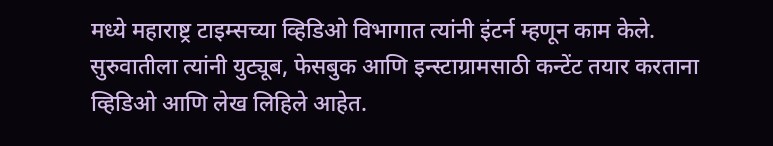मध्ये महाराष्ट्र टाइम्सच्या व्हिडिओ विभागात त्यांनी इंटर्न म्हणून काम केले. सुरुवातीला त्यांनी युट्यूब, फेसबुक आणि इन्स्टाग्रामसाठी कन्टेंट तयार करताना व्हिडिओ आणि लेख लिहिले आहेत.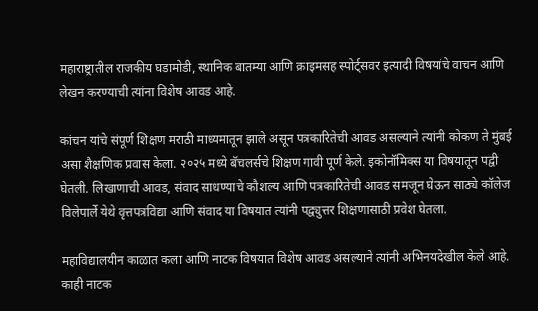महाराष्ट्रातील राजकीय घडामोडी, स्थानिक बातम्या आणि क्राइमसह स्पोर्ट्सवर इत्यादी विषयांचे वाचन आणि लेखन करण्याची त्यांना विशेष आवड आहे.

कांचन यांचे संपूर्ण शिक्षण मराठी माध्यमातून झाले असून पत्रकारितेची आवड असल्याने त्यांनी कोकण ते मुंबई असा शैक्षणिक प्रवास केला. २०२५ मध्ये बॅचलर्सचे शिक्षण गावी पूर्ण केले. इकोनॉमिक्स या विषयातून पद्वी घेतली. लिखाणाची आवड, संवाद साधण्याचे कौशल्य आणि पत्रकारितेची आवड समजून घेऊन साठ्ये कॉलेज विलेपार्ले येथे वृत्तपत्रविद्या आणि संवाद या विषयात त्यांनी पद्व्युत्तर शिक्षणासाठी प्रवेश घेतला.

महाविद्यालयीन काळात कला आणि नाटक विषयात विशेष आवड असल्याने त्यांनी अभिनयदेखील केले आहे. काही नाटक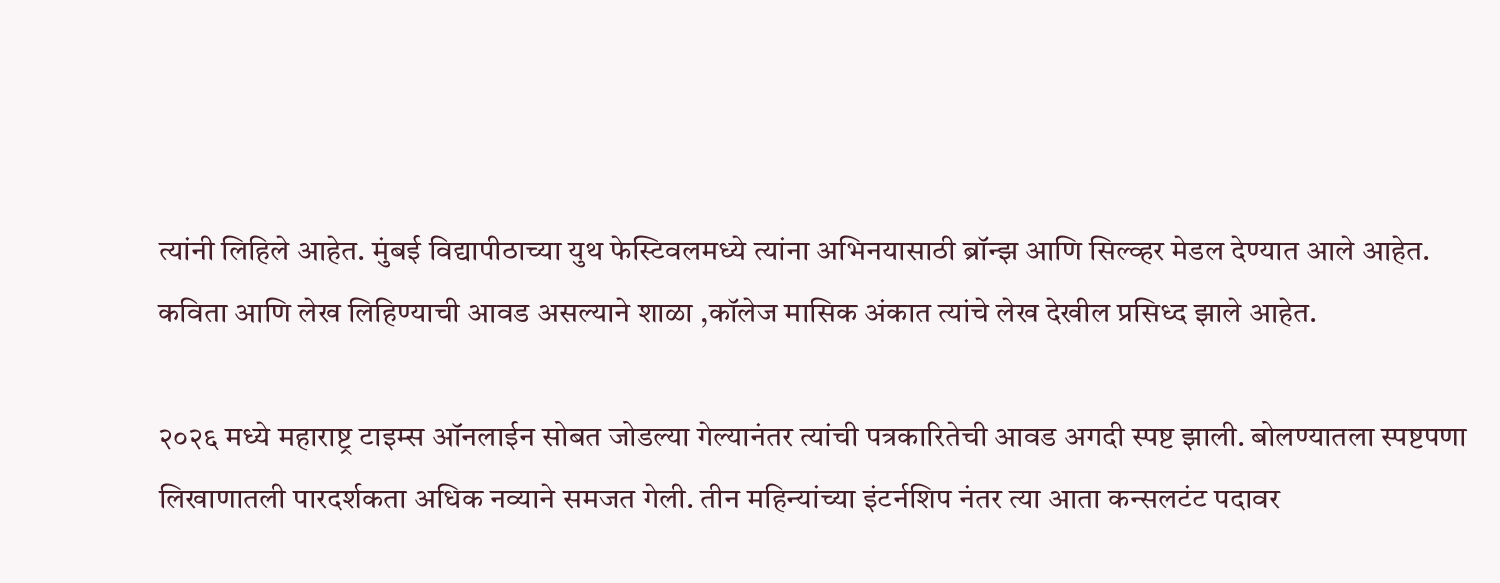त्यांनी लिहिले आहेत. मुंबई विद्यापीठाच्या युथ फेस्टिवलमध्ये त्यांना अभिनयासाठी ब्रॉन्झ आणि सिल्व्हर मेडल देण्यात आले आहेत. कविता आणि लेख लिहिण्याची आवड असल्याने शाळा ,कॉलेज मासिक अंकात त्यांचे लेख देखील प्रसिध्द झाले आहेत.

२०२६ मध्ये महाराष्ट्र टाइम्स ऑनलाईन सोबत जोडल्या गेल्यानंतर त्यांची पत्रकारितेची आवड अगदी स्पष्ट झाली. बोलण्यातला स्पष्टपणा लिखाणातली पारदर्शकता अधिक नव्याने समजत गेली. तीन महिन्यांच्या इंटर्नशिप नंतर त्या आता कन्सलटंट पदावर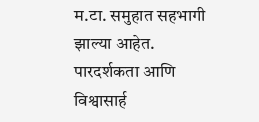म.टा. समुहात सहभागी झाल्या आहेत. पारदर्शकता आणि विश्वासार्ह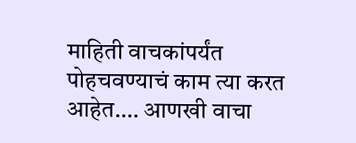माहिती वाचकांपर्यंत पोहचवण्याचं काम त्या करत आहेत.… आणखी वाचा